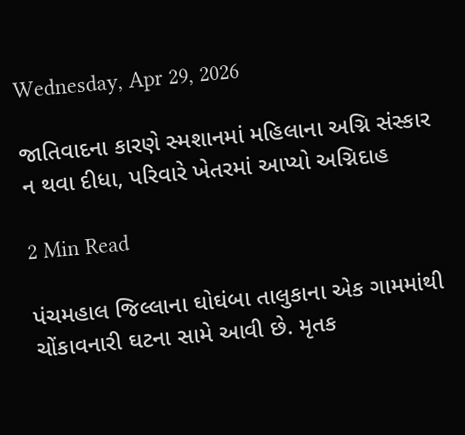Wednesday, Apr 29, 2026

જાતિવાદના કારણે સ્મશાનમાં મહિલાના અગ્નિ સંસ્કાર ન થવા દીધા, પરિવારે ખેતરમાં આપ્યો અગ્નિદાહ

2 Min Read

પંચમહાલ જિલ્લાના ઘોઘંબા તાલુકાના એક ગામમાંથી ચોંકાવનારી ઘટના સામે આવી છે. મૃતક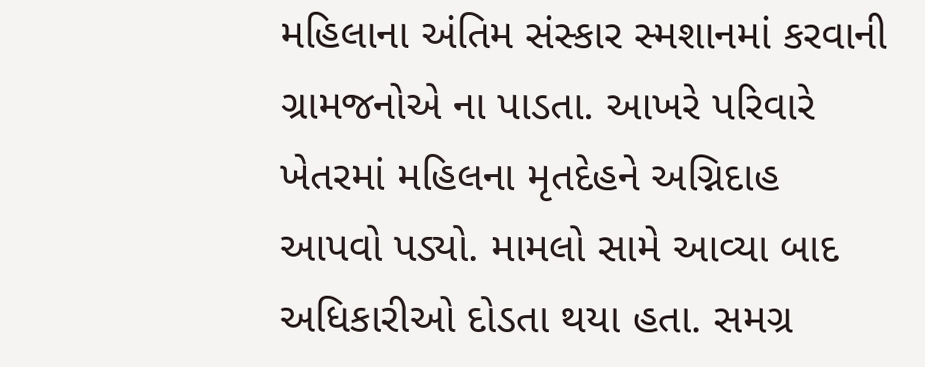મહિલાના અંતિમ સંસ્કાર સ્મશાનમાં કરવાની ગ્રામજનોએ ના પાડતા. આખરે પરિવારે ખેતરમાં મહિલના મૃતદેહને અગ્નિદાહ આપવો પડ્યો. મામલો સામે આવ્યા બાદ અધિકારીઓ દોડતા થયા હતા. સમગ્ર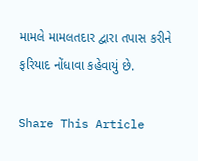મામલે મામલતદાર દ્વારા તપાસ કરીને ફરિયાદ નોંધાવા કહેવાયું છે.

Share This Article